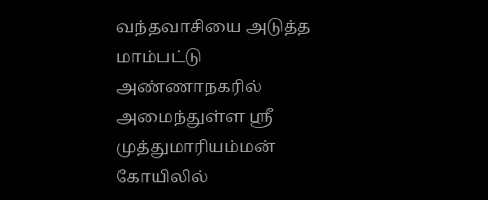வந்தவாசியை அடுத்த மாம்பட்டு அண்ணாநகரில் அமைந்துள்ள ஸ்ரீ முத்துமாரியம்மன் கோயிலில்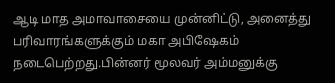ஆடி மாத அமாவாசையை முன்னிட்டு, அனைத்து பரிவாரங்களுக்கும் மகா அபிஷேகம் நடைபெற்றது.பின்னர் மூலவர் அம்மனுக்கு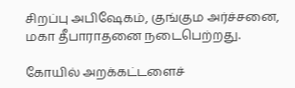சிறப்பு அபிஷேகம், குங்கும அர்ச்சனை, மகா தீபாராதனை நடைபெற்றது.

கோயில் அறக்கட்டளைச்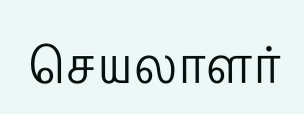செயலாளர்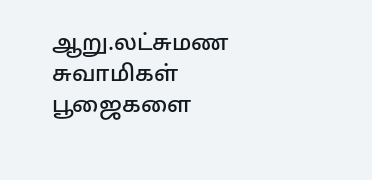ஆறு.லட்சுமண சுவாமிகள் பூஜைகளை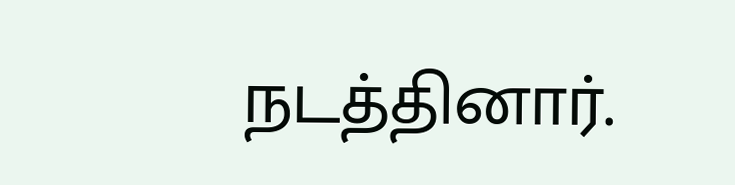நடத்தினார்.